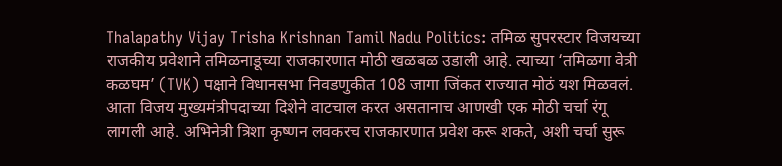Thalapathy Vijay Trisha Krishnan Tamil Nadu Politics: तमिळ सुपरस्टार विजयच्या राजकीय प्रवेशाने तमिळनाडूच्या राजकारणात मोठी खळबळ उडाली आहे. त्याच्या ‘तमिळगा वेत्री कळघम’ (TVK) पक्षाने विधानसभा निवडणुकीत 108 जागा जिंकत राज्यात मोठं यश मिळवलं. आता विजय मुख्यमंत्रीपदाच्या दिशेने वाटचाल करत असतानाच आणखी एक मोठी चर्चा रंगू लागली आहे. अभिनेत्री त्रिशा कृष्णन लवकरच राजकारणात प्रवेश करू शकते, अशी चर्चा सुरू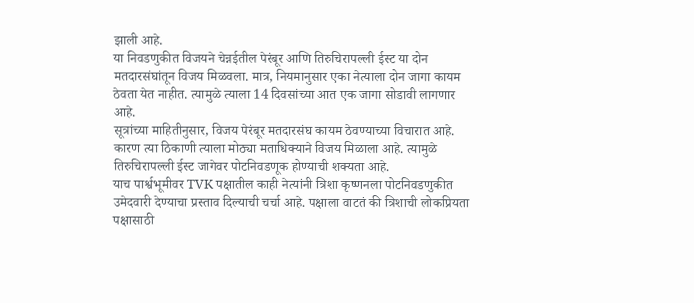झाली आहे.
या निवडणुकीत विजयने चेन्नईतील पेरंबूर आणि तिरुचिरापल्ली ईस्ट या दोन मतदारसंघांतून विजय मिळवला. मात्र, नियमानुसार एका नेत्याला दोन जागा कायम ठेवता येत नाहीत. त्यामुळे त्याला 14 दिवसांच्या आत एक जागा सोडावी लागणार आहे.
सूत्रांच्या माहितीनुसार, विजय पेरंबूर मतदारसंघ कायम ठेवण्याच्या विचारात आहे. कारण त्या ठिकाणी त्याला मोठ्या मताधिक्याने विजय मिळाला आहे. त्यामुळे तिरुचिरापल्ली ईस्ट जागेवर पोटनिवडणूक होण्याची शक्यता आहे.
याच पार्श्वभूमीवर TVK पक्षातील काही नेत्यांनी त्रिशा कृष्णनला पोटनिवडणुकीत उमेदवारी देण्याचा प्रस्ताव दिल्याची चर्चा आहे. पक्षाला वाटतं की त्रिशाची लोकप्रियता पक्षासाठी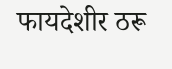फायदेशीर ठरू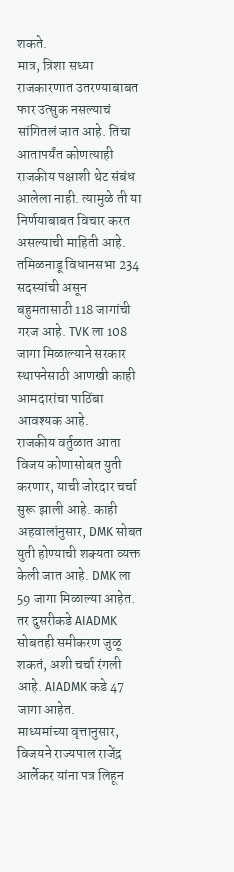शकते.
मात्र, त्रिशा सध्या राजकारणात उतरण्याबाबत फार उत्सुक नसल्याचं सांगितलं जात आहे. तिचा आतापर्यंत कोणत्याही राजकीय पक्षाशी थेट संबंध आलेला नाही. त्यामुळे ती या निर्णयाबाबत विचार करत असल्याची माहिती आहे.
तमिळनाडू विधानसभा 234 सदस्यांची असून बहुमतासाठी 118 जागांची गरज आहे. TVK ला 108 जागा मिळाल्याने सरकार स्थापनेसाठी आणखी काही आमदारांचा पाठिंबा आवश्यक आहे.
राजकीय वर्तुळात आता विजय कोणासोबत युती करणार, याची जोरदार चर्चा सुरू झाली आहे. काही अहवालांनुसार, DMK सोबत युती होण्याची शक्यता व्यक्त केली जात आहे. DMK ला 59 जागा मिळाल्या आहेत. तर दुसरीकडे AIADMK सोबतही समीकरण जुळू शकतं, अशी चर्चा रंगली आहे. AIADMK कडे 47 जागा आहेत.
माध्यमांच्या वृत्तानुसार, विजयने राज्यपाल राजेंद्र आर्लेकर यांना पत्र लिहून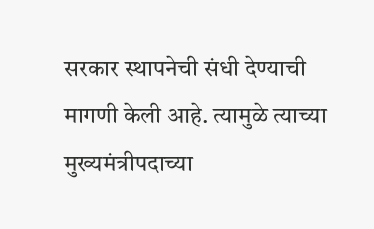सरकार स्थापनेची संधी देण्याची मागणी केली आहे. त्यामुळे त्याच्या मुख्यमंत्रीपदाच्या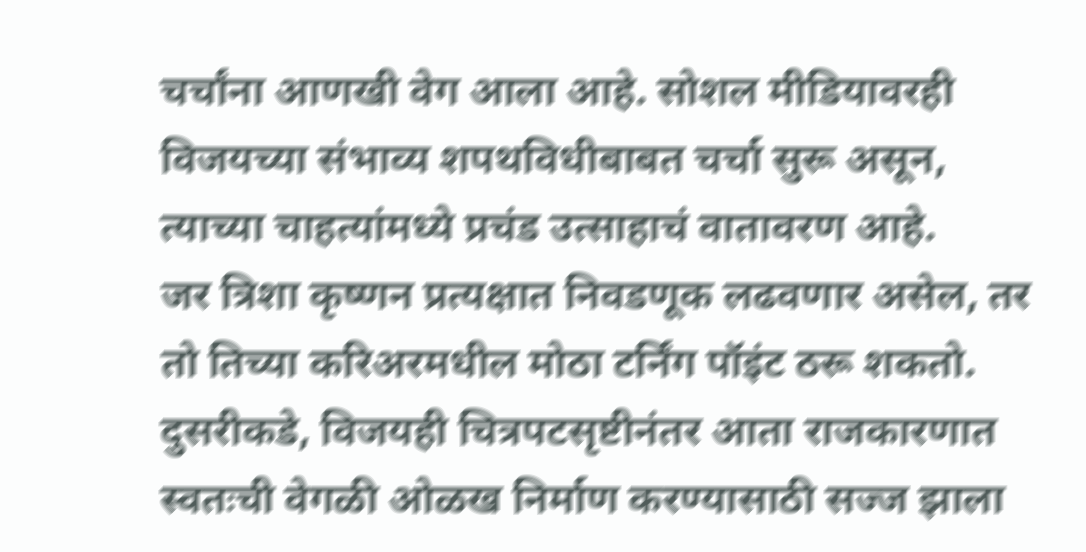चर्चांना आणखी वेग आला आहे. सोशल मीडियावरही विजयच्या संभाव्य शपथविधीबाबत चर्चा सुरू असून, त्याच्या चाहत्यांमध्ये प्रचंड उत्साहाचं वातावरण आहे.
जर त्रिशा कृष्णन प्रत्यक्षात निवडणूक लढवणार असेल, तर तो तिच्या करिअरमधील मोठा टर्निंग पॉइंट ठरू शकतो. दुसरीकडे, विजयही चित्रपटसृष्टीनंतर आता राजकारणात स्वतःची वेगळी ओळख निर्माण करण्यासाठी सज्ज झाला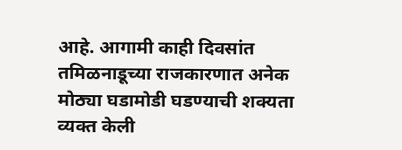आहे. आगामी काही दिवसांत तमिळनाडूच्या राजकारणात अनेक मोठ्या घडामोडी घडण्याची शक्यता व्यक्त केली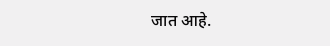जात आहे.